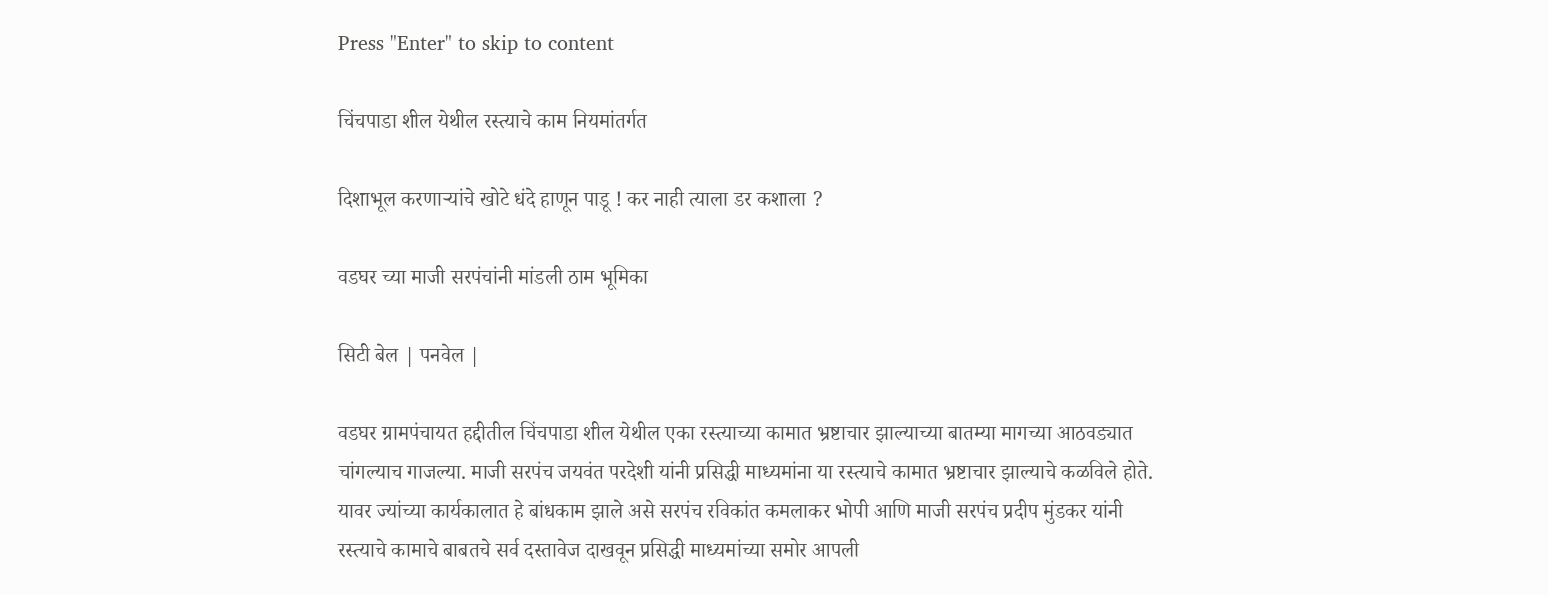Press "Enter" to skip to content

चिंचपाडा शील येथील रस्त्याचे काम नियमांतर्गत

दिशाभूल करणाऱ्यांचे खोटे धंदे हाणून पाडू ! कर नाही त्याला डर कशाला ?

वडघर च्या माजी सरपंचांनी मांडली ठाम भूमिका

सिटी बेल | पनवेल |

वडघर ग्रामपंचायत हद्दीतील चिंचपाडा शील येथील एका रस्त्याच्या कामात भ्रष्टाचार झाल्याच्या बातम्या मागच्या आठवड्यात चांगल्याच गाजल्या. माजी सरपंच जयवंत परदेशी यांनी प्रसिद्धी माध्यमांना या रस्त्याचे कामात भ्रष्टाचार झाल्याचे कळविले होते. यावर ज्यांच्या कार्यकालात हे बांधकाम झाले असे सरपंच रविकांत कमलाकर भोपी आणि माजी सरपंच प्रदीप मुंडकर यांनी रस्त्याचे कामाचे बाबतचे सर्व दस्तावेज दाखवून प्रसिद्धी माध्यमांच्या समोर आपली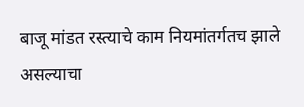बाजू मांडत रस्त्याचे काम नियमांतर्गतच झाले असल्याचा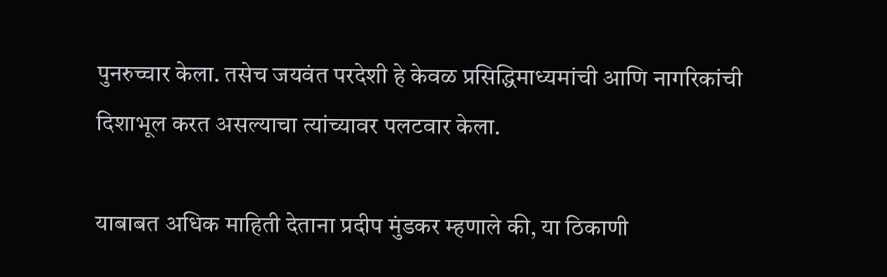पुनरुच्चार केला. तसेच जयवंत परदेशी हे केवळ प्रसिद्धिमाध्यमांची आणि नागरिकांची दिशाभूल करत असल्याचा त्यांच्यावर पलटवार केला.

याबाबत अधिक माहिती देताना प्रदीप मुंडकर म्हणाले की, या ठिकाणी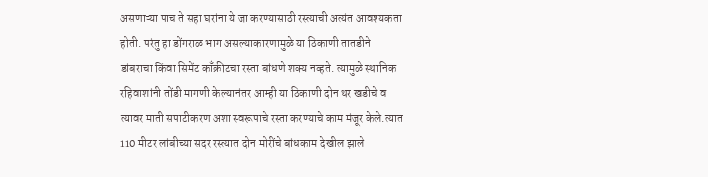असणाऱ्या पाच ते सहा घरांना ये जा करण्यासाठी रस्त्याची अत्यंत आवश्यकता होती. परंतु हा डोंगराळ भाग असल्याकारणामुळे या ठिकाणी तातडीने डांबराचा किंवा सिमेंट काँक्रीटचा रस्ता बांधणे शक्य नव्हते. त्यामुळे स्थानिक रहिवाशांनी तोंडी मागणी केल्यानंतर आम्ही या ठिकाणी दोन थर खडीचे व त्यावर माती सपाटीकरण अशा स्वरूपाचे रस्ता करण्याचे काम मंजूर केले.त्यात 110 मीटर लांबीच्या सदर रस्त्यात दोन मोरींचे बांधकाम देखील झाले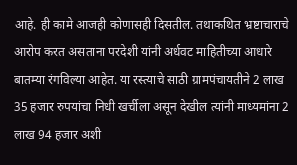आहे. ही कामे आजही कोणासही दिसतील. तथाकथित भ्रष्टाचाराचे आरोप करत असताना परदेशी यांनी अर्धवट माहितीच्या आधारे बातम्या रंगविल्या आहेत. या रस्त्याचे साठी ग्रामपंचायतीने 2 लाख 35 हजार रुपयांचा निधी खर्चीला असून देखील त्यांनी माध्यमांना 2 लाख 94 हजार अशी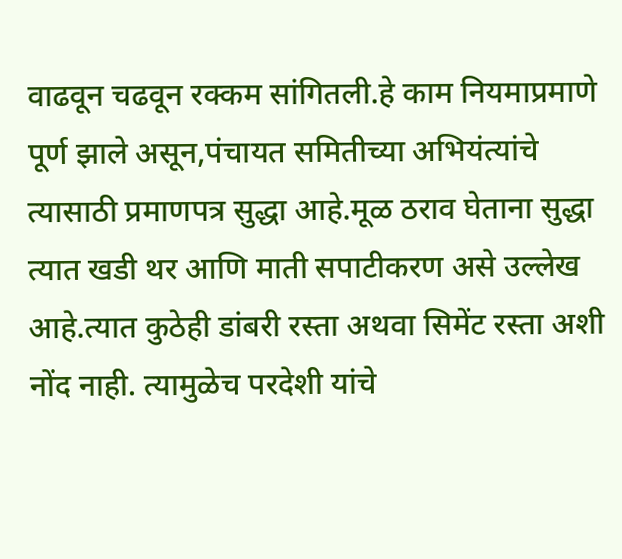वाढवून चढवून रक्कम सांगितली.हे काम नियमाप्रमाणे पूर्ण झाले असून,पंचायत समितीच्या अभियंत्यांचे त्यासाठी प्रमाणपत्र सुद्धा आहे.मूळ ठराव घेताना सुद्धा त्यात खडी थर आणि माती सपाटीकरण असे उल्लेख आहे.त्यात कुठेही डांबरी रस्ता अथवा सिमेंट रस्ता अशी नोंद नाही. त्यामुळेच परदेशी यांचे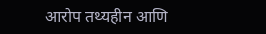आरोप तथ्यहीन आणि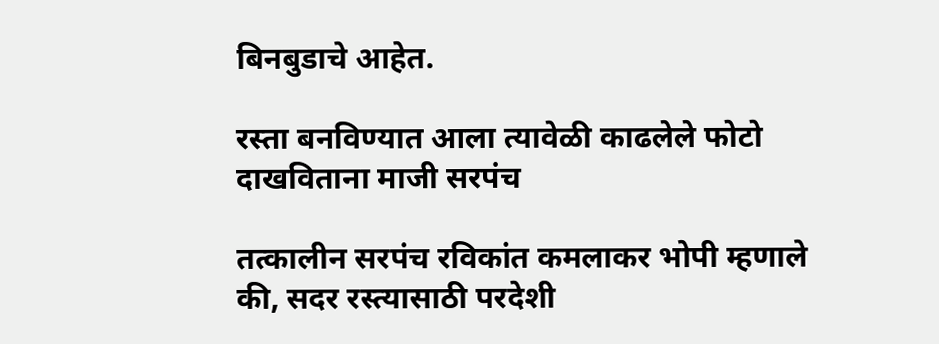बिनबुडाचे आहेत.

रस्ता बनविण्यात आला त्यावेळी काढलेले फोटो दाखविताना माजी सरपंच

तत्कालीन सरपंच रविकांत कमलाकर भोपी म्हणाले की, सदर रस्त्यासाठी परदेशी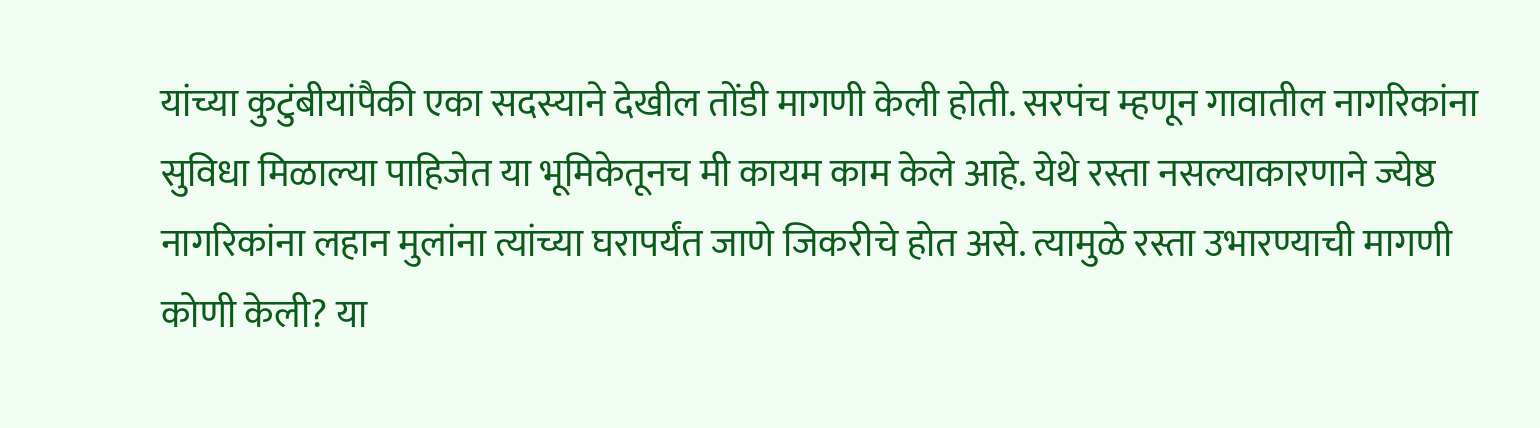यांच्या कुटुंबीयांपैकी एका सदस्याने देखील तोंडी मागणी केली होती. सरपंच म्हणून गावातील नागरिकांना सुविधा मिळाल्या पाहिजेत या भूमिकेतूनच मी कायम काम केले आहे. येथे रस्ता नसल्याकारणाने ज्येष्ठ नागरिकांना लहान मुलांना त्यांच्या घरापर्यंत जाणे जिकरीचे होत असे. त्यामुळे रस्ता उभारण्याची मागणी कोणी केली? या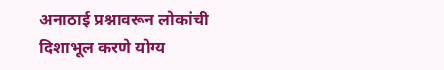अनाठाई प्रश्नावरून लोकांची दिशाभूल करणे योग्य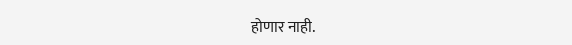होणार नाही.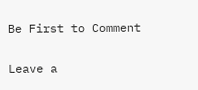Be First to Comment

Leave a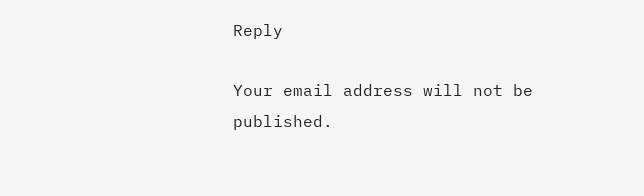Reply

Your email address will not be published.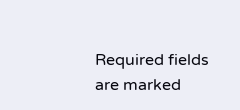Required fields are marked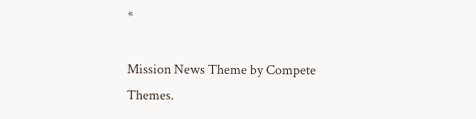*

Mission News Theme by Compete Themes.